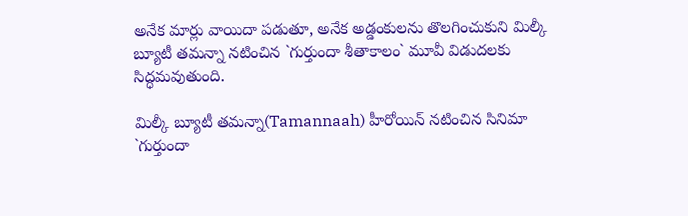అనేక మార్లు వాయిదా పడుతూ, అనేక అడ్డంకులను తొలగించుకుని మిల్కీ బ్యూటీ తమన్నా నటించిన `గుర్తుందా శీతాకాలం` మూవీ విడుదలకు సిద్ధమవుతుంది.

మిల్కీ బ్యూటీ తమన్నా(Tamannaah) హీరోయిన్‌ నటించిన సినిమా `గుర్తుందా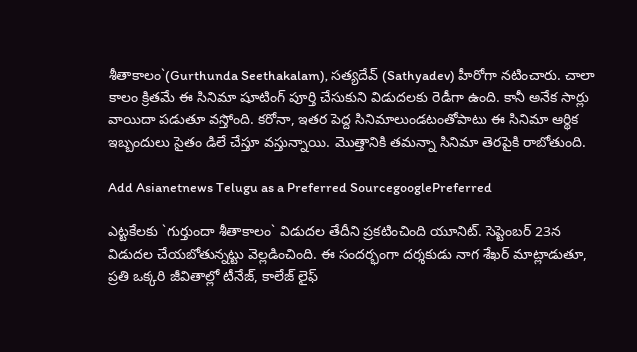శీతాకాలం`(Gurthunda Seethakalam), సత్యదేవ్‌ (Sathyadev) హీరోగా నటించారు. చాలా కాలం క్రితమే ఈ సినిమా షూటింగ్ పూర్తి చేసుకుని విడుదలకు రెడీగా ఉంది. కానీ అనేక సార్లు వాయిదా పడుతూ వస్తోంది. కరోనా, ఇతర పెద్ద సినిమాలుండటంతోపాటు ఈ సినిమా ఆర్థిక ఇబ్బందులు సైతం డిలే చేస్తూ వస్తున్నాయి. మొత్తానికి తమన్నా సినిమా తెరపైకి రాబోతుంది.

Add Asianetnews Telugu as a Preferred SourcegooglePreferred

ఎట్టకేలకు `గుర్తుందా శీతాకాలం` విడుదల తేదీని ప్రకటించింది యూనిట్. సెప్టెంబర్‌ 23న విడుదల చేయబోతున్నట్టు వెల్లడించింది. ఈ సందర్భంగా దర్శకుడు నాగ శేఖర్‌ మాట్లాడుతూ, ప్రతి ఒక్కరి జీవితాల్లో టీనేజ్‌, కాలేజ్‌ లైఫ్‌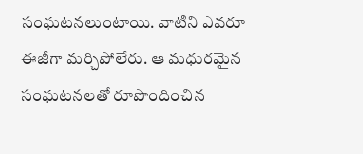సంఘటనలుంటాయి. వాటిని ఎవరూ ఈజీగా మర్చిపోలేరు. ఆ మధురమైన సంఘటనలతో రూపొందించిన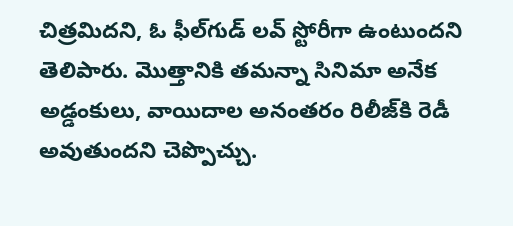చిత్రమిదని, ఓ ఫీల్‌గుడ్‌ లవ్‌ స్టోరీగా ఉంటుందని తెలిపారు. మొత్తానికి తమన్నా సినిమా అనేక అడ్డంకులు, వాయిదాల అనంతరం రిలీజ్‌కి రెడీ అవుతుందని చెప్పొచ్చు.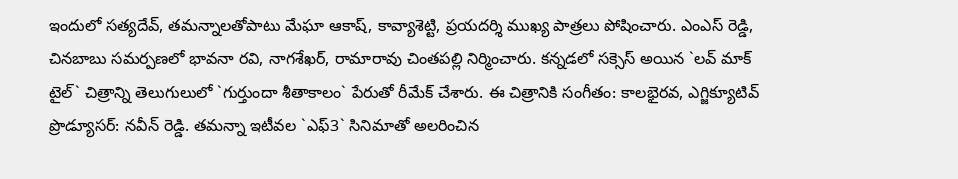ఇందులో సత్యదేవ్‌, తమన్నాలతోపాటు మేఘా ఆకాష్‌, కావ్యాశెట్టి, ప్రయదర్శి ముఖ్య పాత్రలు పోషించారు. ఎంఎస్‌ రెడ్డి, చినబాబు సమర్పణలో భావనా రవి, నాగశేఖర్‌, రామారావు చింతపల్లి నిర్మించారు. కన్నడలో సక్సెస్‌ అయిన `లవ్‌ మాక్‌ టైల్‌` చిత్రాన్ని తెలుగులులో `గుర్తుందా శీతాకాలం` పేరుతో రీమేక్‌ చేశారు. ఈ చిత్రానికి సంగీతం: కాలభైరవ, ఎగ్జిక్యూటివ్‌ ప్రొడ్యూసర్‌: నవీన్‌ రెడ్డి. తమన్నా ఇటీవల `ఎఫ్‌3` సినిమాతో అలరించిన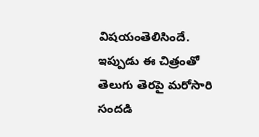విషయంతెలిసిందే. ఇప్పుడు ఈ చిత్రంతో తెలుగు తెరపై మరోసారి సందడి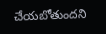చేయబోతుందని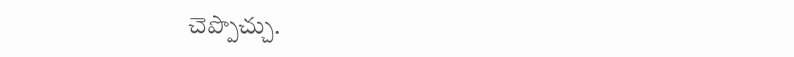చెప్పొచ్చు.